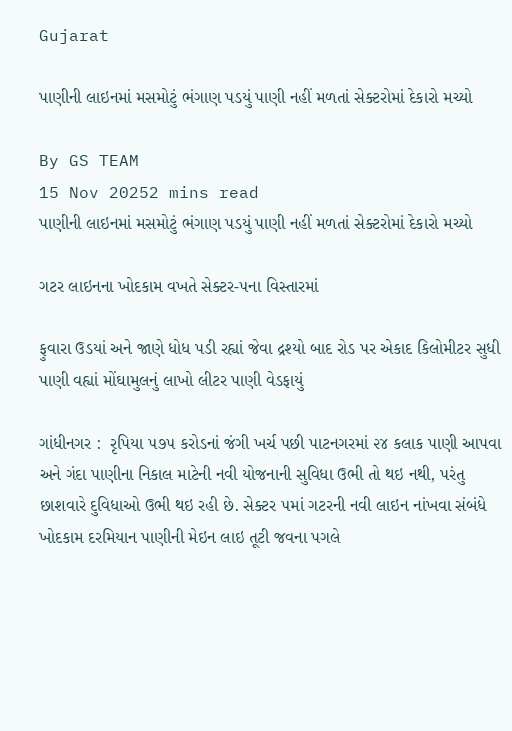Gujarat

પાણીની લાઇનમાં મસમોટું ભંગાણ પડયું પાણી નહીં મળતાં સેક્ટરોમાં દેકારો મચ્યો

By GS TEAM
15 Nov 20252 mins read
પાણીની લાઇનમાં મસમોટું ભંગાણ પડયું પાણી નહીં મળતાં સેક્ટરોમાં દેકારો મચ્યો

ગટર લાઇનના ખોદકામ વખતે સેક્ટર-૫ના વિસ્તારમાં

ફુવારા ઉડયાં અને જાણે ધોધ પડી રહ્યાં જેવા દ્રશ્યો બાદ રોડ પર એકાદ કિલોમીટર સુધી પાણી વહ્યાં મોંઘામુલનું લાખો લીટર પાણી વેડફાયું

ગાંધીનગર :  રૃપિયા ૫૭૫ કરોડનાં જંગી ખર્ચ પછી પાટનગરમાં ૨૪ કલાક પાણી આપવા અને ગંદા પાણીના નિકાલ માટેની નવી યોજનાની સુવિધા ઉભી તો થઇ નથી, પરંતુ છાશવારે દુવિધાઓ ઉભી થઇ રહી છે. સેક્ટર ૫માં ગટરની નવી લાઇન નાંખવા સંબંધે ખોદકામ દરમિયાન પાણીની મેઇન લાઇ તૂટી જવના પગલે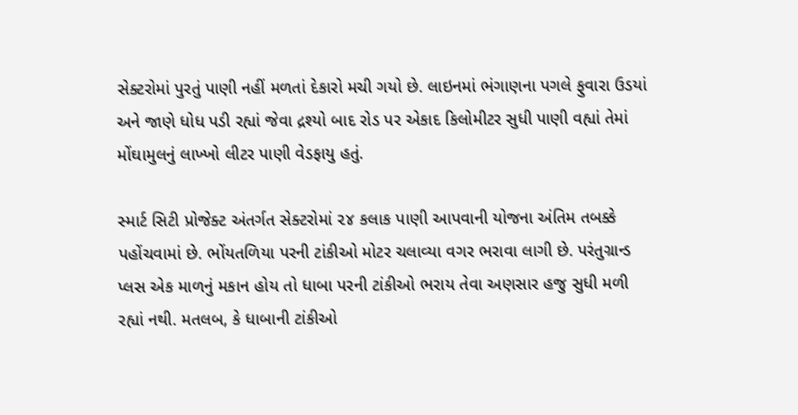સેક્ટરોમાં પુરતું પાણી નહીં મળતાં દેકારો મચી ગયો છે. લાઇનમાં ભંગાણના પગલે ફુવારા ઉડયાં અને જાણે ધોધ પડી રહ્યાં જેવા દ્રશ્યો બાદ રોડ પર એકાદ કિલોમીટર સુધી પાણી વહ્યાં તેમાં મોંઘામુલનું લાખ્ખો લીટર પાણી વેડફાયુ હતું.

સ્માર્ટ સિટી પ્રોજેક્ટ અંતર્ગત સેક્ટરોમાં ૨૪ કલાક પાણી આપવાની યોજના અંતિમ તબક્કે પહોંચવામાં છે. ભોંયતળિયા પરની ટાંકીઓ મોટર ચલાવ્યા વગર ભરાવા લાગી છે. પરંતુગ્રાન્ડ પ્લસ એક માળનું મકાન હોય તો ધાબા પરની ટાંકીઓ ભરાય તેવા અણસાર હજુ સુધી મળી રહ્યાં નથી. મતલબ, કે ધાબાની ટાંકીઓ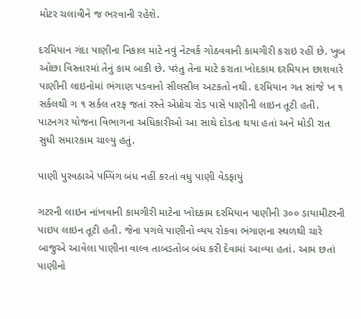મોટર ચલાવીને જ ભરવાની રહેશે.

દરમિયાન ગંદા પાણીના નિકાલ માટે નવું નેટવર્ક ગોઠવવાની કામગીરી કરાઇ રહીં છે. ખુબ ઓછા વિસ્તારમાં તેનું કામ બાકી છે. પરંતુ તેના માટે કરાતા ખોદકામ દરમિયાન છાશવારે પાણીની લાઇનોમાં ભંગાણ પડવાનો સીલસીલ અટકતો નથી. દરમિયાન ગત સાંજે ખ ૧ સર્કલથી ગ ૧ સર્કલ તરફ જતાં રસ્તે એપ્રોચ રોડ પાસે પાણીની લાઇન તૂટી હતી. પાટનગર યોજના વિભાગના અધિકારીઓ આ સાથે દોડતા થયા હતાં અને મોડી રાત સુધી સમારકામ ચાલ્યુ હતું.

પાણી પુરવઠાએ પમ્પિંગ બંધ નહીં કરતાં વધુ પાણી વેડફાયું

ગટરની લાઇન નાંખવાની કામગીરી માટેના ખોદકામ દરમિયાન પાણીની ૩૦૦ ડાયામીટરની પાઇપ લાઇન તૂટી હતી. જેના પગલે પાણીનો વ્યય રોકવા ભંગાણના સ્થળથી ચારે બાજુએ આવેલા પાણીના વાલ્વ તાબડતોબ બંધ કરી દેવામાં આવ્યા હતાં. આમ છતાં પાણીનો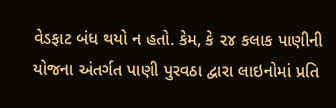વેડફાટ બંધ થયો ન હતો. કેમ, કે ૨૪ કલાક પાણીની યોજના અંતર્ગત પાણી પુરવઠા દ્વારા લાઇનોમાં પ્રતિ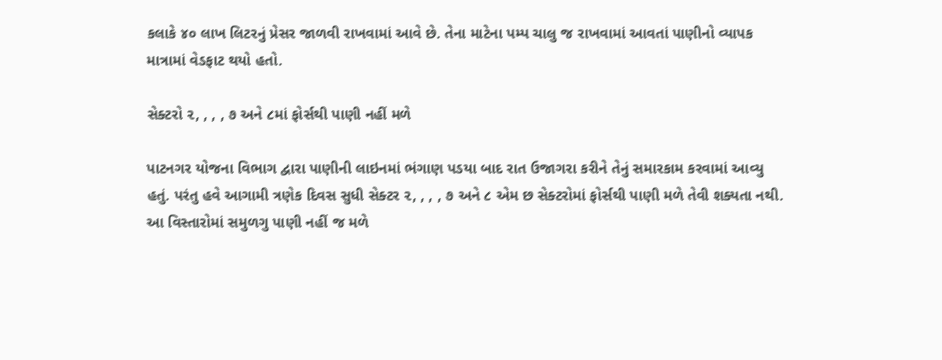કલાકે ૪૦ લાખ લિટરનું પ્રેસર જાળવી રાખવામાં આવે છે. તેના માટેના પમ્પ ચાલુ જ રાખવામાં આવતાં પાણીનો વ્યાપક માત્રામાં વેડફાટ થયો હતો.

સેક્ટરો ૨, , , , ૭ અને ૮માં ફોર્સથી પાણી નહીં મળે

પાટનગર યોજના વિભાગ દ્વારા પાણીની લાઇનમાં ભંગાણ પડયા બાદ રાત ઉજાગરા કરીને તેનું સમારકામ કરવામાં આવ્યુ હતું. પરંતુ હવે આગામી ત્રણેક દિવસ સુધી સેક્ટર ૨, , , , ૭ અને ૮ એમ છ સેક્ટરોમાં ફોર્સથી પાણી મળે તેવી શક્યતા નથી. આ વિસ્તારોમાં સમુળગુ પાણી નહીં જ મળે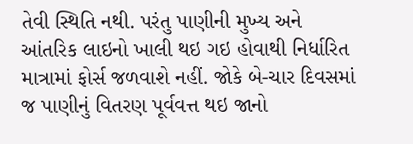તેવી સ્થિતિ નથી. પરંતુ પાણીની મુખ્ય અને આંતરિક લાઇનો ખાલી થઇ ગઇ હોવાથી નિર્ધારિત માત્રામાં ફોર્સ જળવાશે નહીં. જોકે બે-ચાર દિવસમાં જ પાણીનું વિતરણ પૂર્વવત્ત થઇ જાનો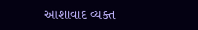આશાવાદ વ્યક્ત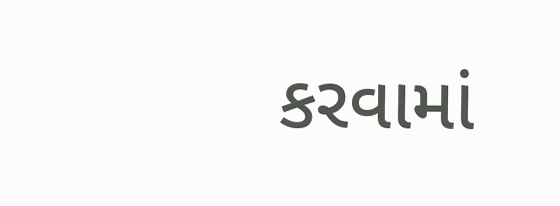કરવામાં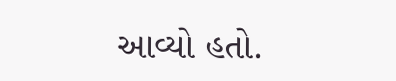આવ્યો હતો.